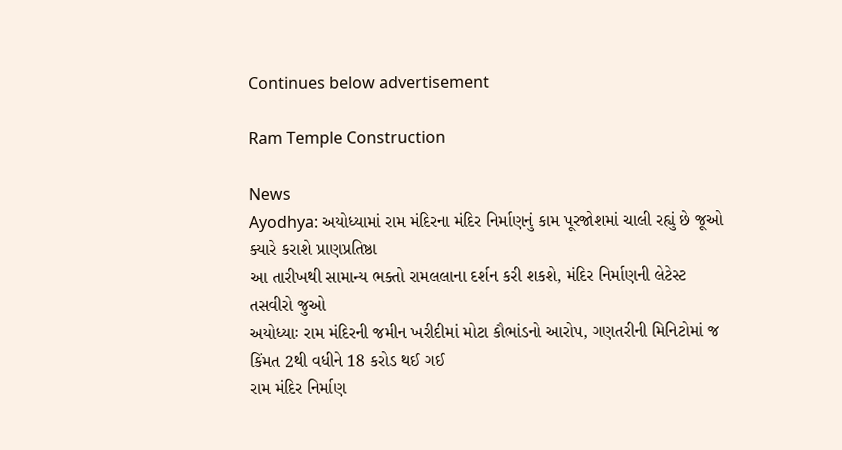Continues below advertisement

Ram Temple Construction

News
Ayodhya: અયોધ્યામાં રામ મંદિરના મંદિર નિર્માણનું કામ પૂરજોશમાં ચાલી રહ્યું છે જૂઓ ક્યારે કરાશે પ્રાણપ્રતિષ્ઠા
આ તારીખથી સામાન્ય ભક્તો રામલલાના દર્શન કરી શકશે, મંદિર નિર્માણની લેટેસ્ટ તસવીરો જુઓ
અયોધ્યાઃ રામ મંદિરની જમીન ખરીદીમાં મોટા કૌભાંડનો આરોપ, ગણતરીની મિનિટોમાં જ કિંમત 2થી વધીને 18 કરોડ થઈ ગઈ
રામ મંદિર નિર્માણ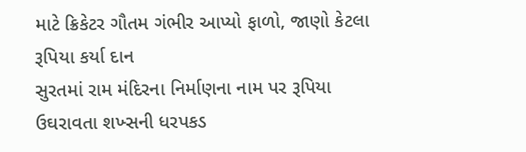માટે ક્રિકેટર ગૌતમ ગંભીર આપ્યો ફાળો, જાણો કેટલા રૂપિયા કર્યા દાન
સુરતમાં રામ મંદિરના નિર્માણના નામ પર રૂપિયા ઉઘરાવતા શખ્સની ધરપકડ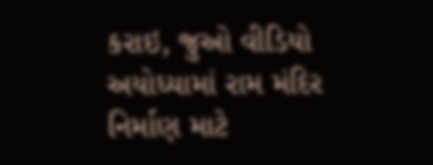કરાઇ, જુઓ વીડિયો
અયોધ્યામાં રામ મંદિર નિર્માણ માટે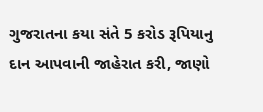ગુજરાતના કયા સંતે 5 કરોડ રૂપિયાનુ દાન આપવાની જાહેરાત કરી, જાણો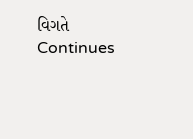વિગતે
Continues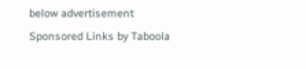below advertisement
Sponsored Links by Taboola